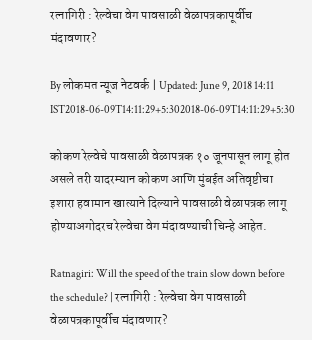रत्नागिरी : रेल्वेचा वेग पावसाळी वेळापत्रकापूर्वीच मंदावणार?

By लोकमत न्यूज नेटवर्क | Updated: June 9, 2018 14:11 IST2018-06-09T14:11:29+5:302018-06-09T14:11:29+5:30

कोकण रेल्वेचे पावसाळी वेळापत्रक १० जूनपासून लागू होत असले तरी यादरम्यान कोकण आणि मुंबईत अतिवृष्टीचा इशारा हवामान खात्याने दिल्याने पावसाळी वेळापत्रक लागू होण्याअगोदरच रेल्वेचा वेग मंदावण्याची चिन्हे आहेत.

Ratnagiri: Will the speed of the train slow down before the schedule? | रत्नागिरी : रेल्वेचा वेग पावसाळी वेळापत्रकापूर्वीच मंदावणार?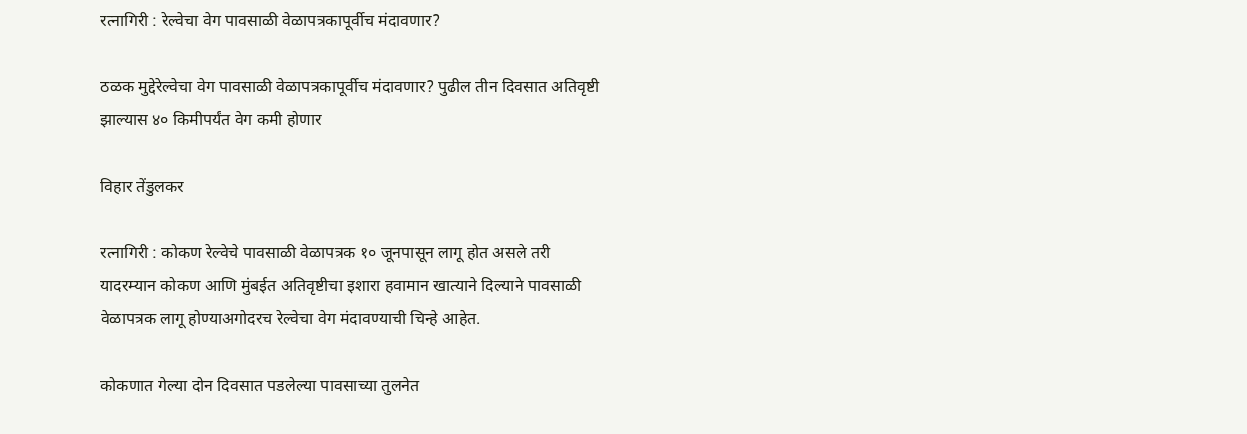रत्नागिरी : रेल्वेचा वेग पावसाळी वेळापत्रकापूर्वीच मंदावणार?

ठळक मुद्देरेल्वेचा वेग पावसाळी वेळापत्रकापूर्वीच मंदावणार? पुढील तीन दिवसात अतिवृष्टी झाल्यास ४० किमीपर्यंत वेग कमी होणार

विहार तेंडुलकर

रत्नागिरी : कोकण रेल्वेचे पावसाळी वेळापत्रक १० जूनपासून लागू होत असले तरी  यादरम्यान कोकण आणि मुंबईत अतिवृष्टीचा इशारा हवामान खात्याने दिल्याने पावसाळी वेळापत्रक लागू होण्याअगोदरच रेल्वेचा वेग मंदावण्याची चिन्हे आहेत.

कोकणात गेल्या दोन दिवसात पडलेल्या पावसाच्या तुलनेत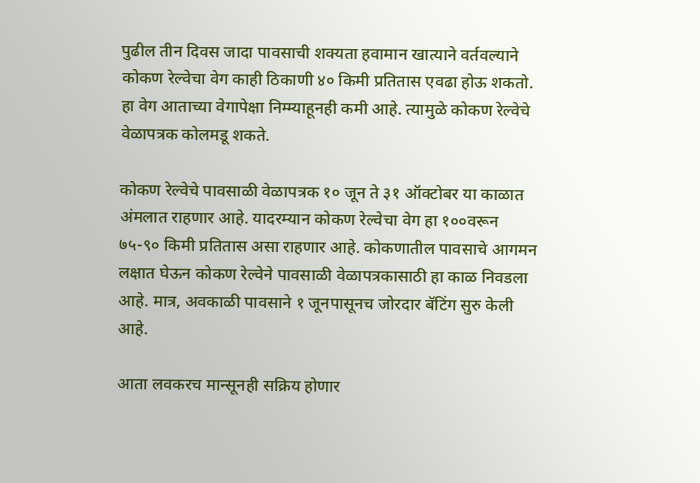पुढील तीन दिवस जादा पावसाची शक्यता हवामान खात्याने वर्तवल्याने कोकण रेल्वेचा वेग काही ठिकाणी ४० किमी प्रतितास एवढा होऊ शकतो. हा वेग आताच्या वेगापेक्षा निम्म्याहूनही कमी आहे. त्यामुळे कोकण रेल्वेचे वेळापत्रक कोलमडू शकते.

कोकण रेल्वेचे पावसाळी वेळापत्रक १० जून ते ३१ ऑक्टोबर या काळात अंमलात राहणार आहे. यादरम्यान कोकण रेल्वेचा वेग हा १००वरून ७५-९० किमी प्रतितास असा राहणार आहे. कोकणातील पावसाचे आगमन लक्षात घेऊन कोकण रेल्वेने पावसाळी वेळापत्रकासाठी हा काळ निवडला आहे. मात्र, अवकाळी पावसाने १ जूनपासूनच जोरदार बॅटिंग सुरु केली आहे.

आता लवकरच मान्सूनही सक्रिय होणार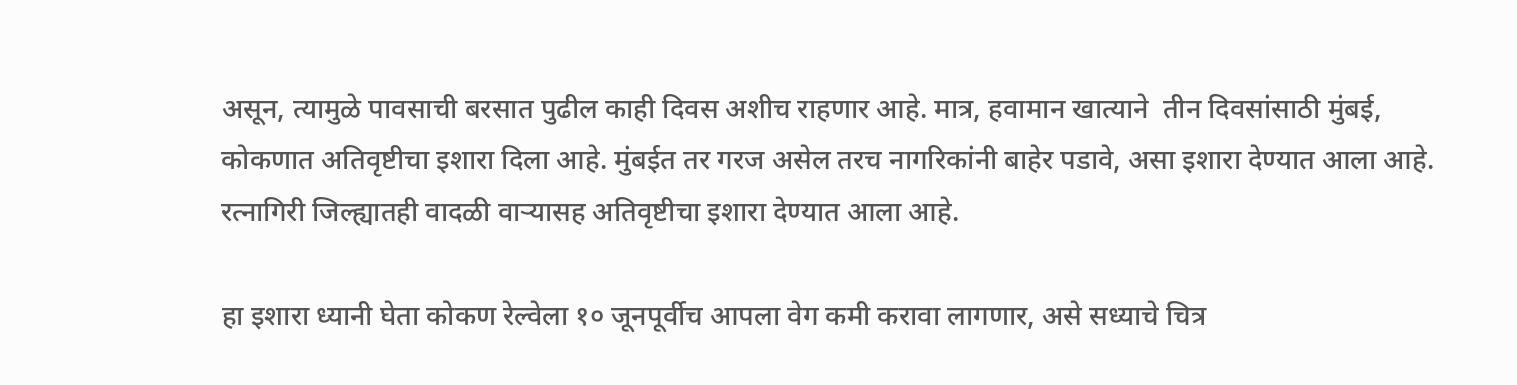असून, त्यामुळे पावसाची बरसात पुढील काही दिवस अशीच राहणार आहे. मात्र, हवामान खात्याने  तीन दिवसांसाठी मुंबई, कोकणात अतिवृष्टीचा इशारा दिला आहे. मुंबईत तर गरज असेल तरच नागरिकांनी बाहेर पडावे, असा इशारा देण्यात आला आहे. रत्नागिरी जिल्ह्यातही वादळी वाऱ्यासह अतिवृष्टीचा इशारा देण्यात आला आहे.

हा इशारा ध्यानी घेता कोकण रेल्वेला १० जूनपूर्वीच आपला वेग कमी करावा लागणार, असे सध्याचे चित्र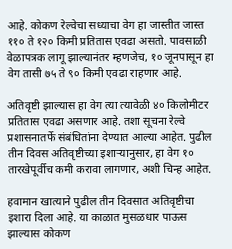आहे. कोकण रेल्वेचा सध्याचा वेग हा जास्तीत जास्त ११० ते १२० किमी प्रतितास एवढा असतो. पावसाळी वेळापत्रक लागू झाल्यानंतर म्हणजेच, १० जूनपासून हा वेग तासी ७५ ते ९० किमी एवढा राहणार आहे.

अतिवृष्टी झाल्यास हा वेग त्या त्यावेळी ४० किलोमीटर प्रतितास एवढा असणार आहे. तशा सूचना रेल्वे प्रशासनातर्फे संबंधितांना देण्यात आल्या आहेत. पुढील तीन दिवस अतिवृष्टीच्या इशाऱ्यानुसार, हा वेग १० तारखेपूर्वीच कमी करावा लागणार, अशी चिन्ह आहेत.

हवामान खात्याने पुढील तीन दिवसात अतिवृष्टीचा इशारा दिला आहे. या काळात मुसळधार पाऊस झाल्यास कोकण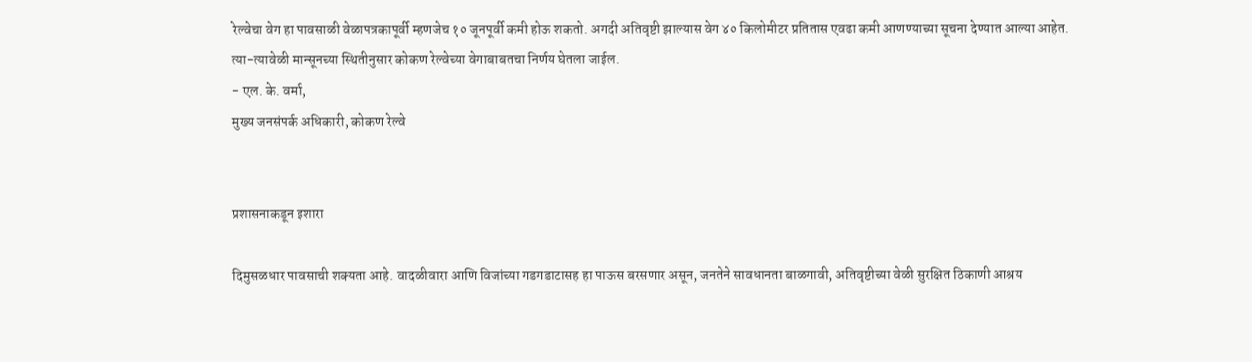रेल्वेचा वेग हा पावसाळी वेळापत्रकापूर्वी म्हणजेच १० जूनपूर्वी कमी होऊ शकतो. अगदी अतिवृष्टी झाल्यास वेग ४० किलोमीटर प्रतितास एवढा कमी आणण्याच्या सूचना देण्यात आल्या आहेत. त्या-त्यावेळी मान्सूनच्या स्थितीनुसार कोकण रेल्वेच्या वेगाबाबतचा निर्णय घेतला जाईल.
- एल. के. वर्मा,
मुख्य जनसंपर्क अधिकारी, कोकण रेल्वे


प्रशासनाकडून इशारा

दिमुसळधार पावसाची शक्यता आहे. वादळीवारा आणि विजांच्या गडगडाटासह हा पाऊस बरसणार असून, जनतेने सावधानता बाळगावी, अतिवृष्टीच्या वेळी सुरक्षित ठिकाणी आश्रय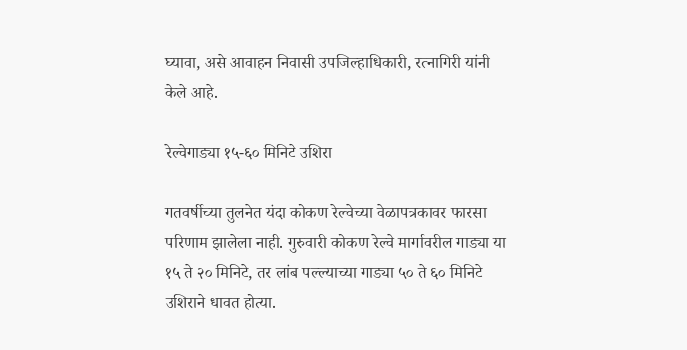घ्यावा, असे आवाहन निवासी उपजिल्हाधिकारी, रत्नागिरी यांनी केले आहे.

रेल्वेगाड्या १५-६० मिनिटे उशिरा

गतवर्षीच्या तुलनेत यंदा कोकण रेल्वेच्या वेळापत्रकावर फारसा परिणाम झालेला नाही. गुरुवारी कोकण रेल्वे मार्गावरील गाड्या या १५ ते २० मिनिटे, तर लांब पल्ल्याच्या गाड्या ५० ते ६० मिनिटे उशिराने धावत होत्या.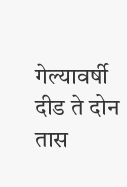गेल्यावर्षी दीड ते दोन तास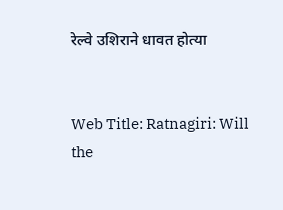रेल्वे उशिराने धावत होत्या


Web Title: Ratnagiri: Will the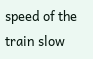speed of the train slow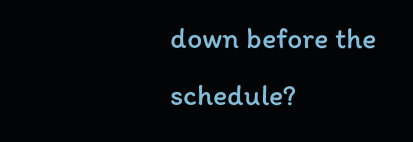down before the schedule?